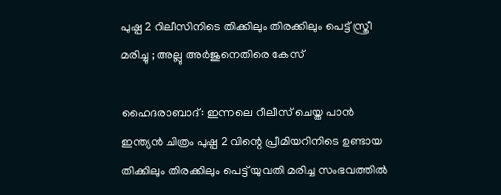പുഷ്പ 2 റിലീസിനിടെ തിക്കിലും തിരക്കിലും പെട്ട് സ്ത്രീ മരിച്ചു ; അല്ലു അര്‍ജുനെതിരെ കേസ്

ഹൈദരാബാദ്: ഇന്നലെ റീലീസ് ചെയ്ത പാന്‍ ഇന്ത്യന്‍ ചിത്രം പുഷ്പ 2 വിന്റെ പ്രീമിയറിനിടെ ഉണ്ടായ തിക്കിലും തിരക്കിലും പെട്ട് യുവതി മരിച്ച സംഭവത്തില്‍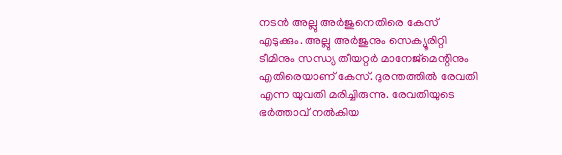നടന്‍ അല്ലു അര്‍ജുനെതിരെ കേസ് എടുക്കും. അല്ലു അര്‍ജുനും സെക്യൂരിറ്റി ടീമിനും സന്ധ്യ തീയറ്റര്‍ മാനേജ്മെന്റിനും എതിരെയാണ് കേസ്. ദുരന്തത്തില്‍ രേവതി എന്ന യുവതി മരിച്ചിരുന്നു. രേവതിയുടെ ഭര്‍ത്താവ് നല്‍കിയ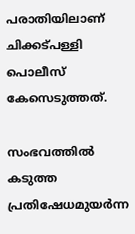പരാതിയിലാണ് ചിക്കട്പള്ളി പൊലീസ് കേസെടുത്തത്.

സംഭവത്തില്‍ കടുത്ത പ്രതിഷേധമുയര്‍ന്ന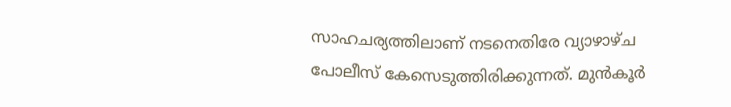സാഹചര്യത്തിലാണ് നടനെതിരേ വ്യാഴാഴ്ച പോലീസ് കേസെടുത്തിരിക്കുന്നത്. മുന്‍കൂര്‍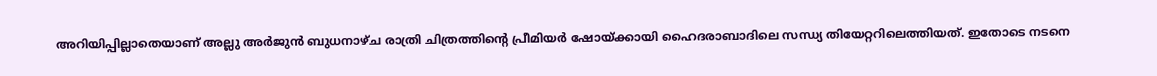അറിയിപ്പില്ലാതെയാണ് അല്ലു അര്‍ജുന്‍ ബുധനാഴ്ച രാത്രി ചിത്രത്തിന്റെ പ്രീമിയര്‍ ഷോയ്ക്കായി ഹൈദരാബാദിലെ സന്ധ്യ തിയേറ്ററിലെത്തിയത്. ഇതോടെ നടനെ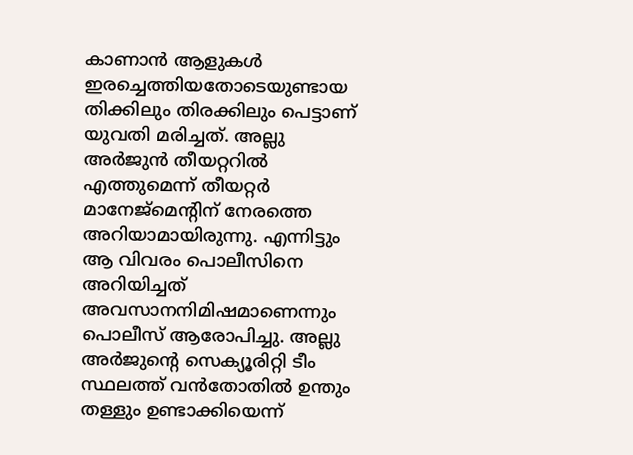കാണാന്‍ ആളുകള്‍ ഇരച്ചെത്തിയതോടെയുണ്ടായ തിക്കിലും തിരക്കിലും പെട്ടാണ് യുവതി മരിച്ചത്. അല്ലു അര്‍ജുന്‍ തീയറ്ററില്‍ എത്തുമെന്ന് തീയറ്റര്‍ മാനേജ്‌മെന്റിന് നേരത്തെ അറിയാമായിരുന്നു. എന്നിട്ടും ആ വിവരം പൊലീസിനെ അറിയിച്ചത് അവസാനനിമിഷമാണെന്നും പൊലീസ് ആരോപിച്ചു. അല്ലു അര്‍ജുന്റെ സെക്യൂരിറ്റി ടീം സ്ഥലത്ത് വന്‍തോതില്‍ ഉന്തും തള്ളും ഉണ്ടാക്കിയെന്ന്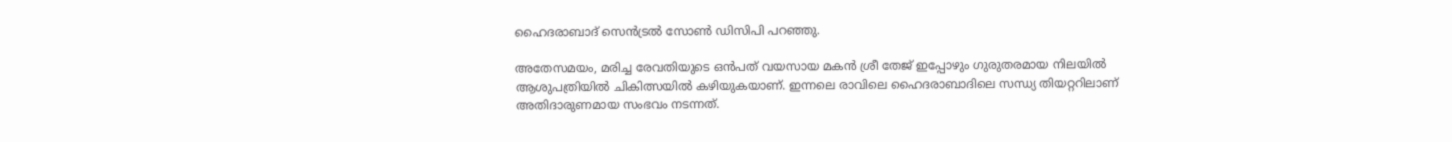ഹൈദരാബാദ് സെന്‍ട്രല്‍ സോണ്‍ ഡിസിപി പറഞ്ഞു.

അതേസമയം, മരിച്ച രേവതിയുടെ ഒന്‍പത് വയസായ മകന്‍ ശ്രീ തേജ് ഇപ്പോഴും ഗുരുതരമായ നിലയില്‍ ആശുപത്രിയില്‍ ചികിത്സയില്‍ കഴിയുകയാണ്. ഇന്നലെ രാവിലെ ഹൈദരാബാദിലെ സന്ധ്യ തിയറ്ററിലാണ് അതിദാരുണമായ സംഭവം നടന്നത്.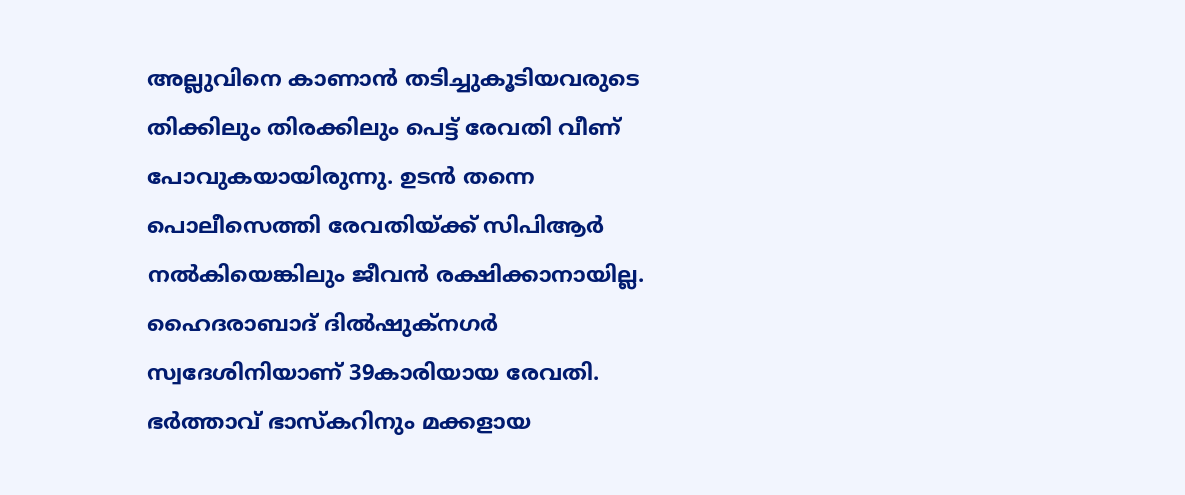അല്ലുവിനെ കാണാന്‍ തടിച്ചുകൂടിയവരുടെ തിക്കിലും തിരക്കിലും പെട്ട് രേവതി വീണ് പോവുകയായിരുന്നു. ഉടന്‍ തന്നെ പൊലീസെത്തി രേവതിയ്ക്ക് സിപിആര്‍ നല്‍കിയെങ്കിലും ജീവന്‍ രക്ഷിക്കാനായില്ല. ഹൈദരാബാദ് ദില്‍ഷുക്‌നഗര്‍ സ്വദേശിനിയാണ് 39കാരിയായ രേവതി. ഭര്‍ത്താവ് ഭാസ്‌കറിനും മക്കളായ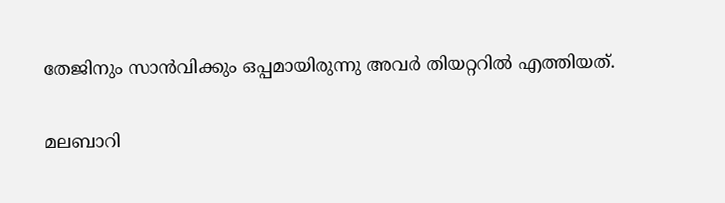തേജിനും സാന്‍വിക്കും ഒപ്പമായിരുന്നു അവര്‍ തിയറ്ററില്‍ എത്തിയത്.

മലബാറി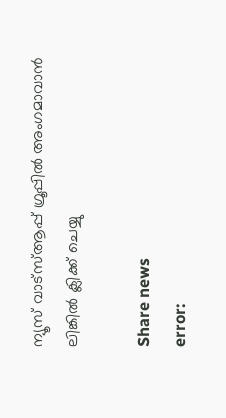ന്യൂസ് വാട്‌സ്ആപ്പ് ഗ്രൂപ്പില്‍ അംഗമാവാന്‍ ലിങ്കില്‍ ക്ലിക്ക് ചെയ്യു

Share news
error: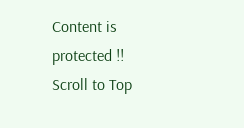Content is protected !!
Scroll to Top